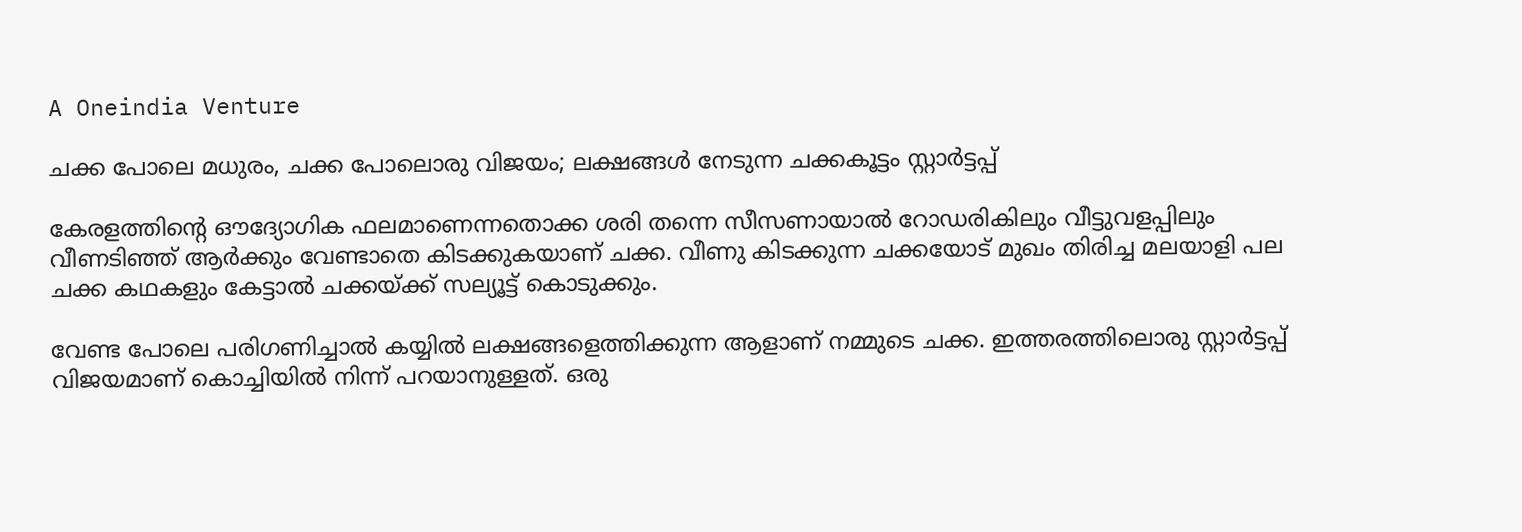A Oneindia Venture

ചക്ക പോലെ മധുരം, ചക്ക പോലൊരു വിജയം; ലക്ഷങ്ങൾ നേടുന്ന ചക്കകൂട്ടം സ്റ്റാർട്ടപ്പ്

കേരളത്തിന്റെ ഔദ്യോഗിക ഫലമാണെന്നതൊക്ക ശരി തന്നെ സീസണായാൽ റോഡരികിലും വീട്ടുവളപ്പിലും വീണടിഞ്ഞ് ആർക്കും വേണ്ടാതെ കിടക്കുകയാണ് ചക്ക. വീണു കിടക്കുന്ന ചക്കയോട് മുഖം തിരിച്ച മലയാളി പല ചക്ക കഥകളും കേട്ടാൽ ചക്കയ്ക്ക് സല്യൂട്ട് കൊടുക്കും.

വേണ്ട പോലെ പരിഗണിച്ചാൽ കയ്യിൽ ലക്ഷങ്ങളെത്തിക്കുന്ന ആളാണ് നമ്മുടെ ചക്ക. ഇത്തരത്തിലൊരു സ്റ്റാർട്ടപ്പ് വിജയമാണ് കൊച്ചിയിൽ നിന്ന് പറയാനുള്ളത്. ഒരു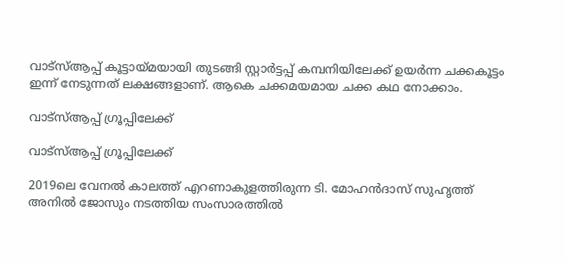വാട്സ്ആപ്പ് കൂട്ടായ്മയായി തുടങ്ങി സ്റ്റാർട്ടപ്പ് കമ്പനിയിലേക്ക് ഉയർന്ന ചക്കകൂട്ടം ഇന്ന് നേടുന്നത് ലക്ഷങ്ങളാണ്. ആകെ ചക്കമയമായ ചക്ക കഥ നോക്കാം.

വാട്സ്ആപ്പ് ഗ്രൂപ്പിലേക്ക്

വാട്സ്ആപ്പ് ഗ്രൂപ്പിലേക്ക്

2019ലെ വേനല്‍ കാലത്ത് എറണാകുളത്തിരുന്ന ടി. മോഹന്‍ദാസ് സുഹൃത്ത് അനില്‍ ജോസും നടത്തിയ സംസാരത്തിൽ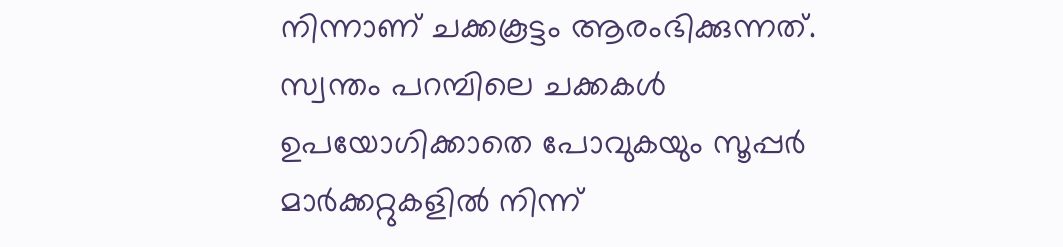നിന്നാണ് ചക്കകൂട്ടം ആരംഭിക്കുന്നത്. സ്വന്തം പറമ്പിലെ ചക്കകള്‍ ഉപയോഗിക്കാതെ പോവുകയും സൂപ്പര്‍ മാര്‍ക്കറ്റുകളില്‍ നിന്ന്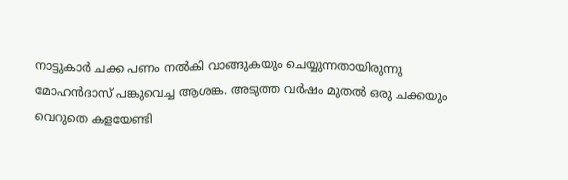നാട്ടുകാര്‍ ചക്ക പണം നല്‍കി വാങ്ങുകയും ചെയ്യുന്നതായിരുന്നു മോഹന്‍ദാസ് പങ്കുവെച്ച ആശങ്ക. അടുത്ത വര്‍ഷം മുതല്‍ ഒരു ചക്കയും വെറുതെ കളയേണ്ടി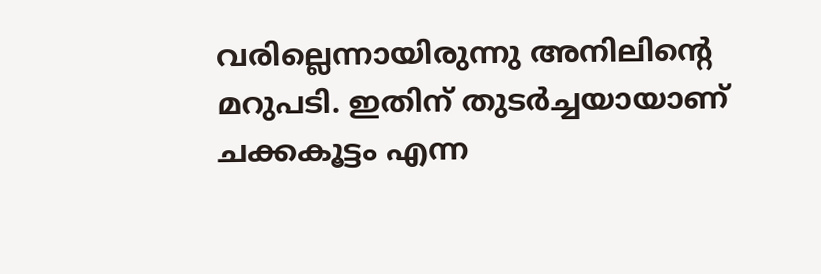വരില്ലെന്നായിരുന്നു അനിലിന്റെ മറുപടി. ഇതിന് തുടര്‍ച്ചയായാണ് ചക്കകൂട്ടം എന്ന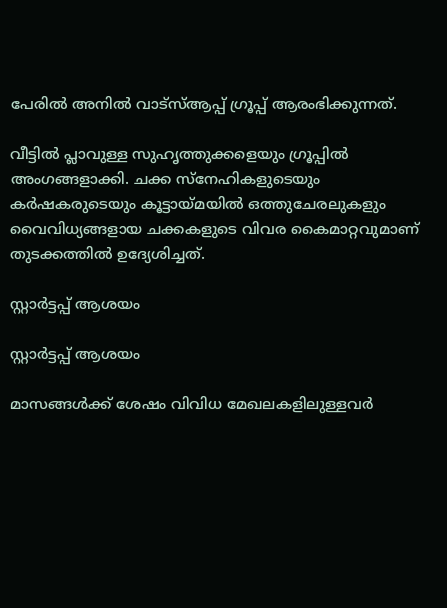പേരില്‍ അനില്‍ വാട്‌സ്ആപ്പ് ഗ്രൂപ്പ് ആരംഭിക്കുന്നത്.

വീട്ടില്‍ പ്ലാവുള്ള സുഹൃത്തുക്കളെയും ഗ്രൂപ്പില്‍ അംഗങ്ങളാക്കി. ചക്ക സ്‌നേഹികളുടെയും കര്‍ഷകരുടെയും കൂട്ടായ്മയിൽ ഒത്തുചേരലുകളും വൈവിധ്യങ്ങളായ ചക്കകളുടെ വിവര കൈമാറ്റവുമാണ് തുടക്കത്തിൽ ഉദ്യേശിച്ചത്.

സ്റ്റാർട്ടപ്പ് ആശയം

സ്റ്റാർട്ടപ്പ് ആശയം

മാസങ്ങള്‍ക്ക് ശേഷം വിവിധ മേഖലകളിലുള്ളവര്‍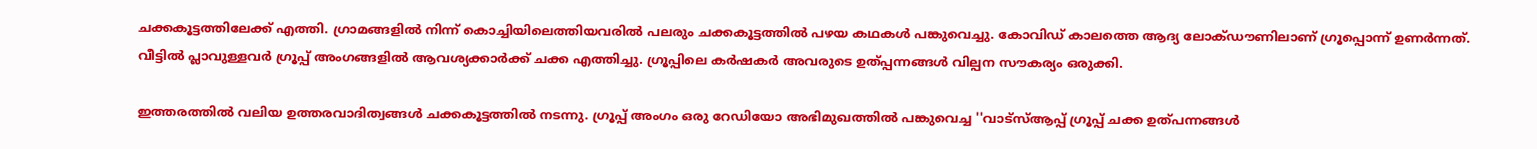ചക്കകൂട്ടത്തിലേക്ക് എത്തി. ഗ്രാമങ്ങളില്‍ നിന്ന് കൊച്ചിയിലെത്തിയവരില്‍ പലരും ചക്കകൂട്ടത്തില്‍ പഴയ കഥകള്‍ പങ്കുവെച്ചു. കോവിഡ് കാലത്തെ ആദ്യ ലോക്ഡൗണിലാണ് ഗ്രൂപ്പൊന്ന് ഉണർന്നത്. വീട്ടില്‍ പ്ലാവുള്ളവർ ഗ്രൂപ്പ് അംഗങ്ങളില്‍ ആവശ്യക്കാർക്ക് ചക്ക എത്തിച്ചു. ഗ്രൂപ്പിലെ കര്‍ഷകർ അവരുടെ ഉത്പ്പന്നങ്ങള്‍ വില്പന സൗകര്യം ഒരുക്കി.

ഇത്തരത്തിൽ വലിയ ഉത്തരവാദിത്വങ്ങൾ ചക്കകൂട്ടത്തിൽ നടന്നു. ഗ്രൂപ്പ് അംഗം ഒരു റേഡിയോ അഭിമുഖത്തില്‍ പങ്കുവെച്ച ''വാട്സ്ആപ്പ് ഗ്രൂപ്പ് ചക്ക ഉത്പന്നങ്ങള്‍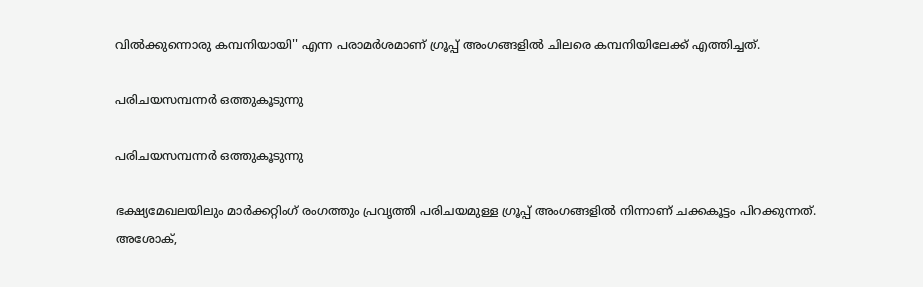വിൽക്കുന്നൊരു കമ്പനിയായി'' എന്ന പരാമർശമാണ് ഗ്രൂപ്പ് അംഗങ്ങളിൽ ചിലരെ കമ്പനിയിലേക്ക് എത്തിച്ചത്.

പരിചയസമ്പന്നർ ഒത്തുകൂടുന്നു

പരിചയസമ്പന്നർ ഒത്തുകൂടുന്നു

ഭക്ഷ്യമേഖലയിലും മാർക്കറ്റിംഗ് രംഗത്തും പ്രവൃത്തി പരിചയമുള്ള ഗ്രൂപ്പ് അംഗങ്ങളിൽ നിന്നാണ് ചക്കകൂട്ടം പിറക്കുന്നത്. അശോക്,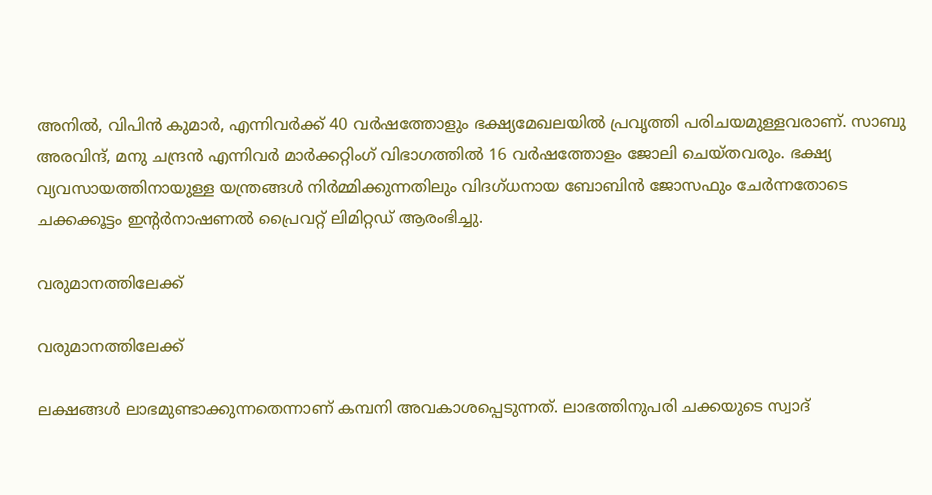അനില്‍, വിപിന്‍ കുമാര്‍, എന്നിവര്‍ക്ക് 40 വര്‍ഷത്തോളും ഭക്ഷ്യമേഖലയില്‍ പ്രവൃത്തി പരിചയമുള്ളവരാണ്. സാബു അരവിന്ദ്, മനു ചന്ദ്രന്‍ എന്നിവര്‍ മാര്‍ക്കറ്റിംഗ് വിഭാഗത്തില്‍ 16 വര്‍ഷത്തോളം ജോലി ചെയ്തവരും. ഭക്ഷ്യ വ്യവസായത്തിനായുള്ള യന്ത്രങ്ങള്‍ നിര്‍മ്മിക്കുന്നതിലും വിദഗ്ധനായ ബോബിന്‍ ജോസഫും ചേര്‍ന്നതോടെ ചക്കക്കൂട്ടം ഇന്റര്‍നാഷണല്‍ പ്രൈവറ്റ് ലിമിറ്റഡ് ആരംഭിച്ചു.

വരുമാനത്തിലേക്ക്

വരുമാനത്തിലേക്ക്

ലക്ഷങ്ങള്‍ ലാഭമുണ്ടാക്കുന്നതെന്നാണ് കമ്പനി അവകാശപ്പെടുന്നത്. ലാഭത്തിനുപരി ചക്കയുടെ സ്വാദ്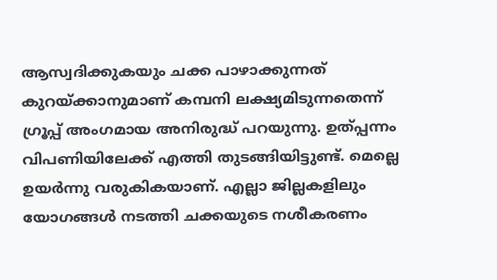ആസ്വദിക്കുകയും ചക്ക പാഴാക്കുന്നത് കുറയ്ക്കാനുമാണ് കമ്പനി ലക്ഷ്യമിടുന്നതെന്ന് ഗ്രൂപ്പ് അംഗമായ അനിരുദ്ധ് പറയുന്നു. ഉത്പ്പന്നം വിപണിയിലേക്ക് എത്തി തുടങ്ങിയിട്ടുണ്ട്. മെല്ലെ ഉയർന്നു വരുകികയാണ്. എല്ലാ ജില്ലകളിലും യോഗങ്ങൾ നടത്തി ചക്കയുടെ നശീകരണം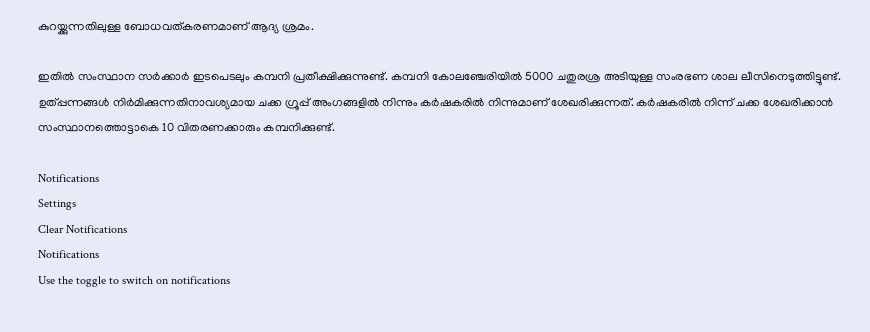കുറയ്ക്കുന്നതിലുള്ള ബോധവത്കരണമാണ് ആദ്യ ശ്രമം.

ഇതിൽ സംസ്ഥാന സർക്കാർ ഇടപെടലും കമ്പനി പ്രതീക്ഷിക്കുന്നുണ്ട്. കമ്പനി കോലഞ്ചേരിയില്‍ 5000 ചതുരശ്ര അടിയുള്ള സംരഭണ ശാല ലീസിനെടുത്തിട്ടുണ്ട്. ഉത്പ്പന്നങ്ങൾ നിർമിക്കുന്നതിനാവശ്യമായ ചക്ക ഗ്രൂപ്പ് അംഗങ്ങളിൽ നിന്നും കര്‍ഷകരില്‍ നിന്നുമാണ് ശേഖരിക്കുന്നത്. കർഷകരിൽ നിന്ന് ചക്ക ശേഖരിക്കാന്‍ സംസ്ഥാനത്തൊട്ടാകെ 10 വിതരണക്കാരും കമ്പനിക്കുണ്ട്.

Notifications
Settings
Clear Notifications
Notifications
Use the toggle to switch on notifications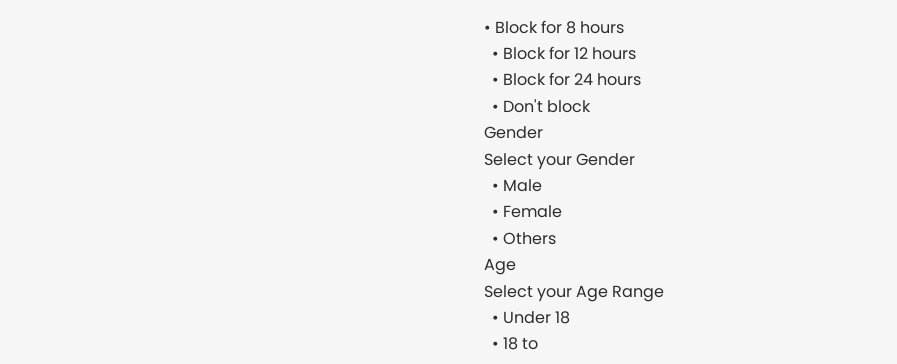• Block for 8 hours
  • Block for 12 hours
  • Block for 24 hours
  • Don't block
Gender
Select your Gender
  • Male
  • Female
  • Others
Age
Select your Age Range
  • Under 18
  • 18 to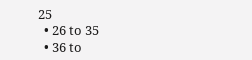25
  • 26 to 35
  • 36 to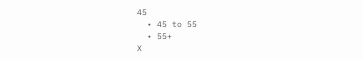45
  • 45 to 55
  • 55+
X